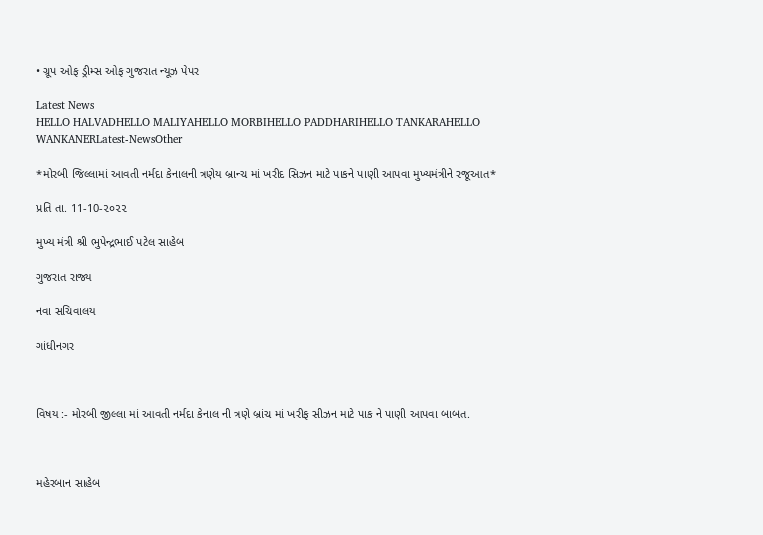• ગ્રૂપ ઓફ ડ્રીમ્સ ઓફ ગુજરાત ન્યૂઝ પેપર

Latest News
HELLO HALVADHELLO MALIYAHELLO MORBIHELLO PADDHARIHELLO TANKARAHELLO WANKANERLatest-NewsOther

*મોરબી જિલ્લામાં આવતી નર્મદા કેનાલની ત્રણેય બ્રાન્ચ માં ખરીદ સિઝન માટે પાકને પાણી આપવા મુખ્યમંત્રીને રજૂઆત*

પ્રતિ તા. 11-10-૨૦૨૨

મુખ્ય મંત્રી શ્રી ભુપેન્દ્રભાઈ પટેલ સાહેબ

ગુજરાત રાજ્ય

નવા સચિવાલય

ગાંધીનગર



વિષય :- મોરબી જીલ્લા માં આવતી નર્મદા કેનાલ ની ત્રણે બ્રાંચ માં ખરીફ સીઝન માટે પાક ને પાણી આપવા બાબત.



મહેરબાન સાહેબ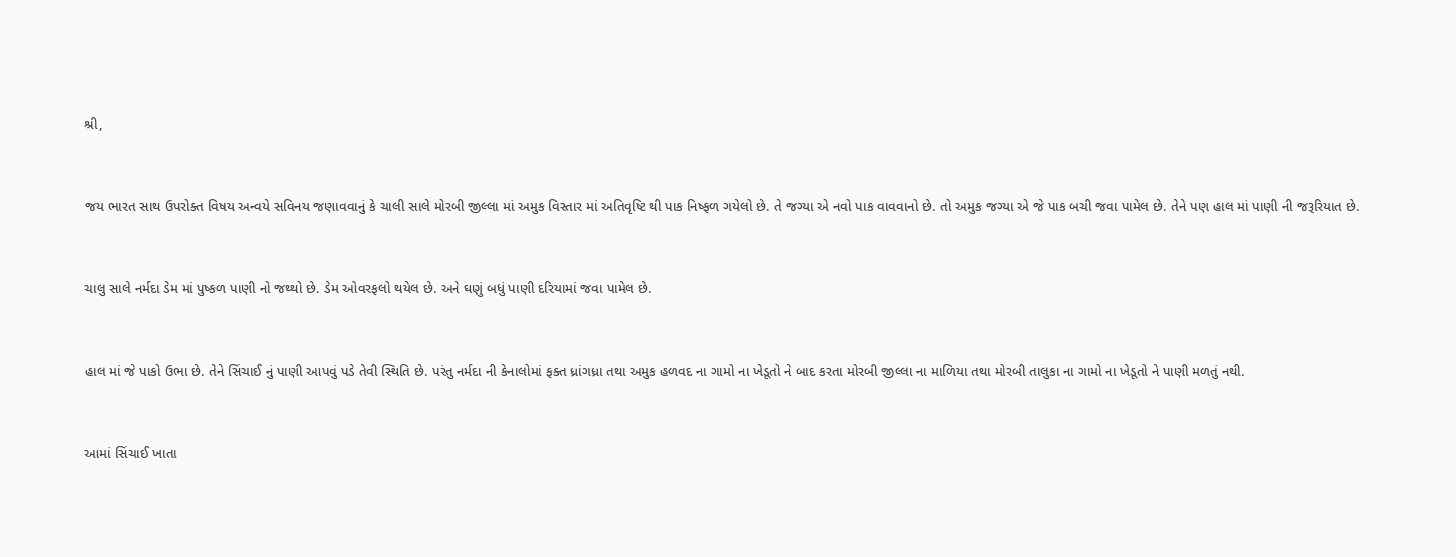શ્રી,



જય ભારત સાથ ઉપરોક્ત વિષય અન્વયે સવિનય જણાવવાનું કે ચાલી સાલે મોરબી જીલ્લા માં અમુક વિસ્તાર માં અતિવૃષ્ટિ થી પાક નિષ્ફળ ગયેલો છે. તે જગ્યા એ નવો પાક વાવવાનો છે. તો અમુક જગ્યા એ જે પાક બચી જવા પામેલ છે. તેને પણ હાલ માં પાણી ની જરૂરિયાત છે.



ચાલુ સાલે નર્મદા ડેમ માં પુષ્કળ પાણી નો જથ્થો છે. ડેમ ઓવરફલો થયેલ છે. અને ઘણું બધું પાણી દરિયામાં જવા પામેલ છે.



હાલ માં જે પાકો ઉભા છે. તેને સિંચાઈ નું પાણી આપવું પડે તેવી સ્થિતિ છે. પરંતુ નર્મદા ની કેનાલોમાં ફક્ત ધ્રાંગધ્રા તથા અમુક હળવદ ના ગામો ના ખેડૂતો ને બાદ કરતા મોરબી જીલ્લા ના માળિયા તથા મોરબી તાલુકા ના ગામો ના ખેડૂતો ને પાણી મળતું નથી.



આમાં સિંચાઈ ખાતા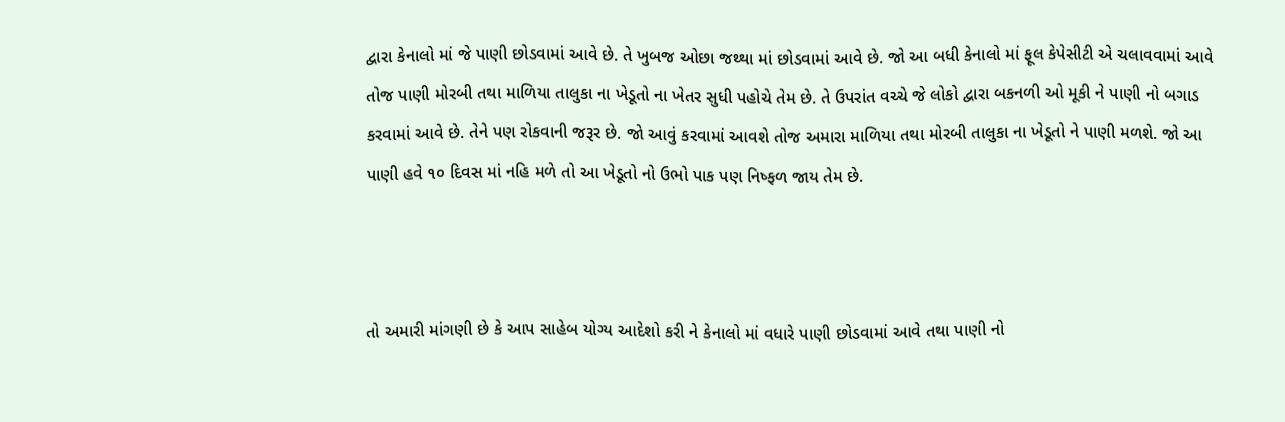દ્વારા કેનાલો માં જે પાણી છોડવામાં આવે છે. તે ખુબજ ઓછા જથ્થા માં છોડવામાં આવે છે. જો આ બધી કેનાલો માં ફૂલ કેપેસીટી એ ચલાવવામાં આવે તોજ પાણી મોરબી તથા માળિયા તાલુકા ના ખેડૂતો ના ખેતર સુધી પહોચે તેમ છે. તે ઉપરાંત વચ્ચે જે લોકો દ્વારા બકનળી ઓ મૂકી ને પાણી નો બગાડ કરવામાં આવે છે. તેને પણ રોકવાની જરૂર છે. જો આવું કરવામાં આવશે તોજ અમારા માળિયા તથા મોરબી તાલુકા ના ખેડૂતો ને પાણી મળશે. જો આ પાણી હવે ૧૦ દિવસ માં નહિ મળે તો આ ખેડૂતો નો ઉભો પાક પણ નિષ્ફળ જાય તેમ છે.



તો અમારી માંગણી છે કે આપ સાહેબ યોગ્ય આદેશો કરી ને કેનાલો માં વધારે પાણી છોડવામાં આવે તથા પાણી નો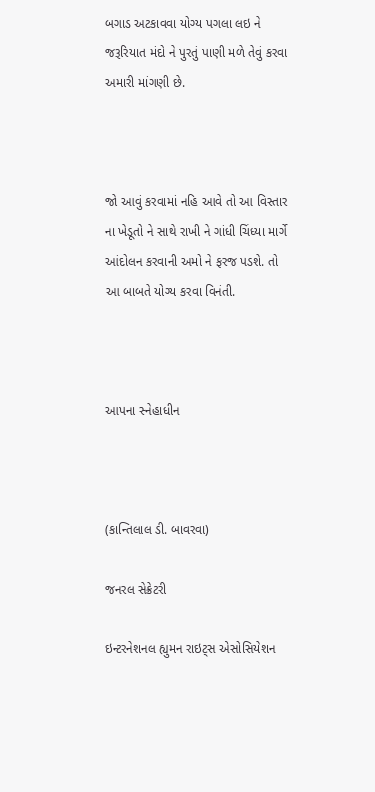બગાડ અટકાવવા યોગ્ય પગલા લઇ ને જરૂરિયાત મંદો ને પુરતું પાણી મળે તેવું કરવા અમારી માંગણી છે.



જો આવું કરવામાં નહિ આવે તો આ વિસ્તાર ના ખેડૂતો ને સાથે રાખી ને ગાંધી ચિંધ્યા માર્ગે આંદોલન કરવાની અમો ને ફરજ પડશે. તો આ બાબતે યોગ્ય કરવા વિનંતી.



આપના સ્નેહાધીન



(કાન્તિલાલ ડી. બાવરવા)

જનરલ સેક્રેટરી

ઇન્ટરનેશનલ હ્યુમન રાઇટ્સ એસોસિયેશન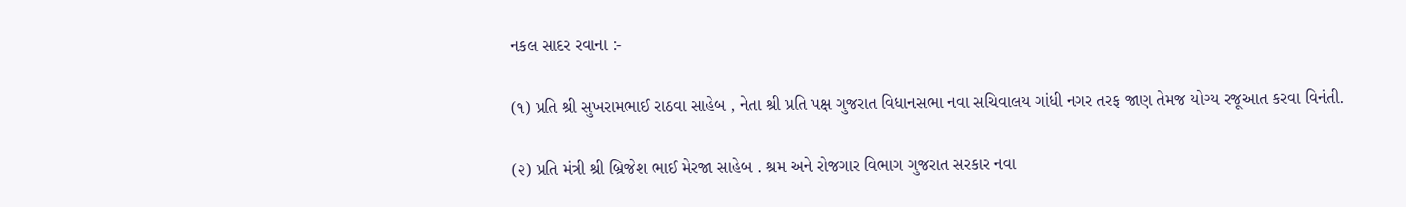નકલ સાદર રવાના :-

(૧) પ્રતિ શ્રી સુખરામભાઈ રાઠવા સાહેબ , નેતા શ્રી પ્રતિ પક્ષ ગુજરાત વિધાનસભા નવા સચિવાલય ગાંધી નગર તરફ જાણ તેમજ યોગ્ય રજૂઆત કરવા વિનંતી.

(૨) પ્રતિ મંત્રી શ્રી બ્રિજેશ ભાઈ મેરજા સાહેબ . શ્રમ અને રોજગાર વિભાગ ગુજરાત સરકાર નવા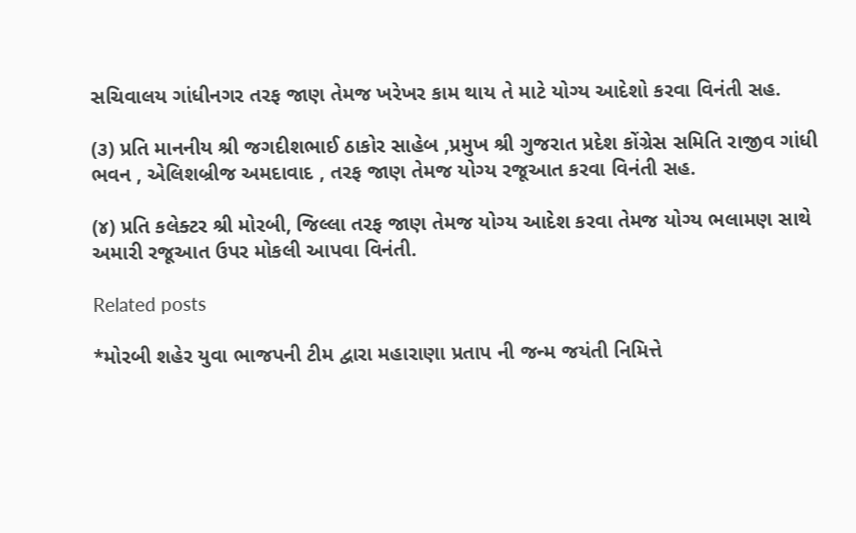સચિવાલય ગાંધીનગર તરફ જાણ તેમજ ખરેખર કામ થાય તે માટે યોગ્ય આદેશો કરવા વિનંતી સહ.

(૩) પ્રતિ માનનીય શ્રી જગદીશભાઈ ઠાકોર સાહેબ ,પ્રમુખ શ્રી ગુજરાત પ્રદેશ કોંગ્રેસ સમિતિ રાજીવ ગાંધી ભવન , એલિશબ્રીજ અમદાવાદ , તરફ જાણ તેમજ યોગ્ય રજૂઆત કરવા વિનંતી સહ.

(૪) પ્રતિ કલેક્ટર શ્રી મોરબી, જિલ્લા તરફ જાણ તેમજ યોગ્ય આદેશ કરવા તેમજ યોગ્ય ભલામણ સાથે અમારી રજૂઆત ઉપર મોકલી આપવા વિનંતી.

Related posts

*મોરબી શહેર યુવા ભાજપની ટીમ દ્વારા મહારાણા પ્રતાપ ની જન્મ જયંતી નિમિત્તે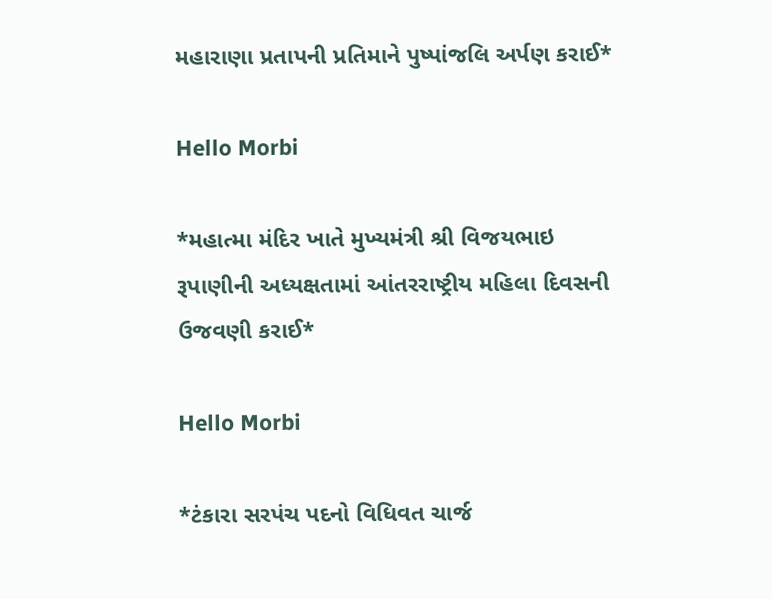મહારાણા પ્રતાપની પ્રતિમાને પુષ્પાંજલિ અર્પણ કરાઈ*

Hello Morbi

*મહાત્મા મંદિર ખાતે મુખ્યમંત્રી શ્રી વિજયભાઇ રૂપાણીની અધ્યક્ષતામાં આંતરરાષ્ટ્રીય મહિલા દિવસની ઉજવણી કરાઈ*

Hello Morbi

*ટંકારા સરપંચ પદનો વિધિવત ચાર્જ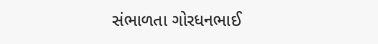સંભાળતા ગોરધનભાઈ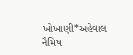ખોખાણી*અહેવાલ નૈમિષ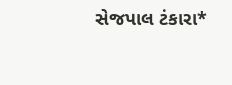સેજપાલ ટંકારા*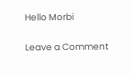Hello Morbi

Leave a Comment